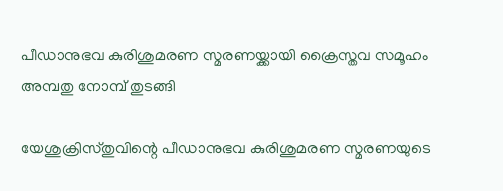പീഡാനുഭവ കുരിശുമരണ സ്മരണയ്ക്കായി ക്രൈസ്തവ സമൂഹം അമ്പതു നോമ്പ് തുടങ്ങി

യേശുക്രിസ്തുവിന്റെ പീഡാനുഭവ കുരിശുമരണ സ്മരണയുടെ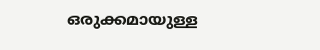ഒരുക്കമായുള്ള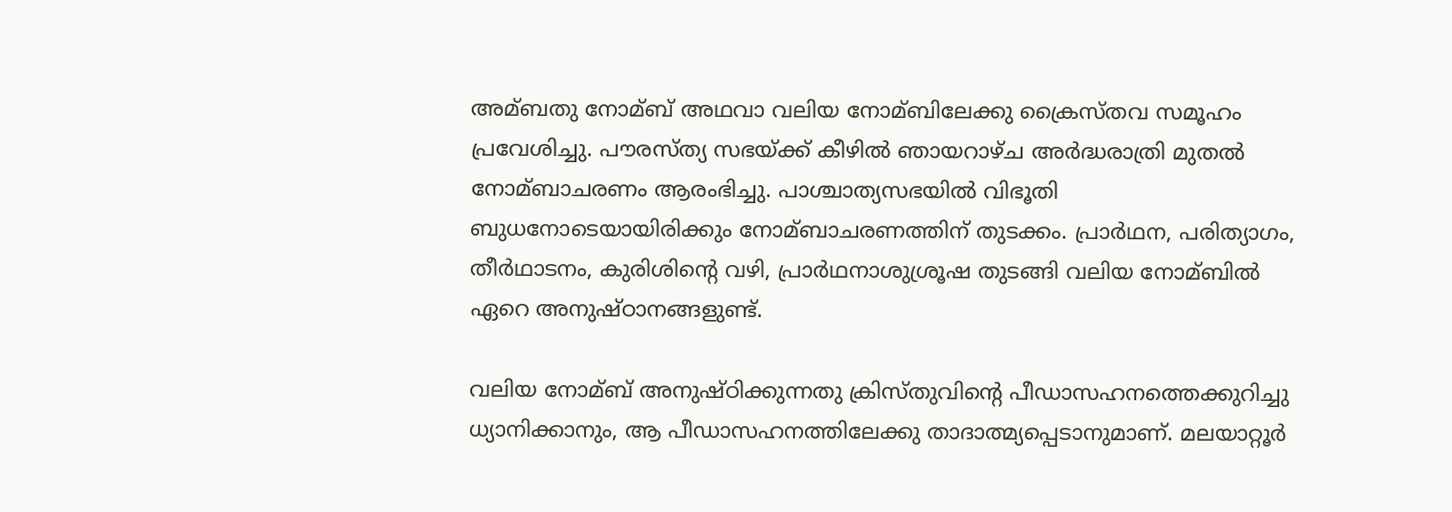അമ്ബതു നോമ്ബ് അഥവാ വലിയ നോമ്ബിലേക്കു ക്രൈസ്തവ സമൂഹം പ്രവേശിച്ചു. പൗരസ്ത്യ സഭയ്ക്ക് കീഴില്‍ ഞായറാഴ്ച അര്‍ദ്ധരാത്രി മുതല്‍ നോമ്ബാചരണം ആരംഭിച്ചു. പാശ്ചാത്യസഭയില്‍ വിഭൂതി ബുധനോടെയായിരിക്കും നോമ്ബാചരണത്തിന് തുടക്കം. പ്രാര്‍ഥന, പരിത്യാഗം, തീര്‍ഥാടനം, കുരിശിന്റെ വഴി, പ്രാര്‍ഥനാശുശ്രൂഷ തുടങ്ങി വലിയ നോമ്ബില്‍ ഏറെ അനുഷ്ഠാനങ്ങളുണ്ട്.

വലിയ നോമ്ബ് അനുഷ്ഠിക്കുന്നതു ക്രിസ്തുവിന്റെ പീഡാസഹനത്തെക്കുറിച്ചു ധ്യാനിക്കാനും, ആ പീഡാസഹനത്തിലേക്കു താദാത്മ്യപ്പെടാനുമാണ്. മലയാറ്റൂര്‍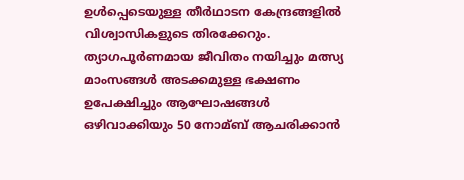ഉള്‍പ്പെടെയുള്ള തീര്‍ഥാടന കേന്ദ്രങ്ങളില്‍ വിശ്വാസികളുടെ തിരക്കേറും. ത്യാഗപൂര്‍ണമായ ജീവിതം നയിച്ചും മത്സ്യ മാംസങ്ങള്‍ അടക്കമുള്ള ഭക്ഷണം ഉപേക്ഷിച്ചും ആഘോഷങ്ങള്‍ ഒഴിവാക്കിയും 50 നോമ്ബ് ആചരിക്കാന്‍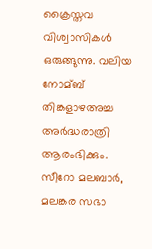ക്രൈസ്തവ വിശ്വാസികള്‍ ഒരുങ്ങുന്നു. വലിയ നോമ്ബ് തിങ്കളാഴഅച്ച അര്‍ദ്ധരാത്രി ആരംഭിക്കും. സീറോ മലബാര്‍, മലങ്കര സഭാ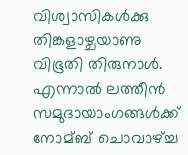വിശ്വാസികള്‍ക്കു തിങ്കളാഴ്ചയാണു വിഭൂതി തിരുനാള്‍. എന്നാല്‍ ലത്തീന്‍ സമുദായാംഗങ്ങള്‍ക്ക് നോമ്ബ് ചൊവാഴ്ച്ച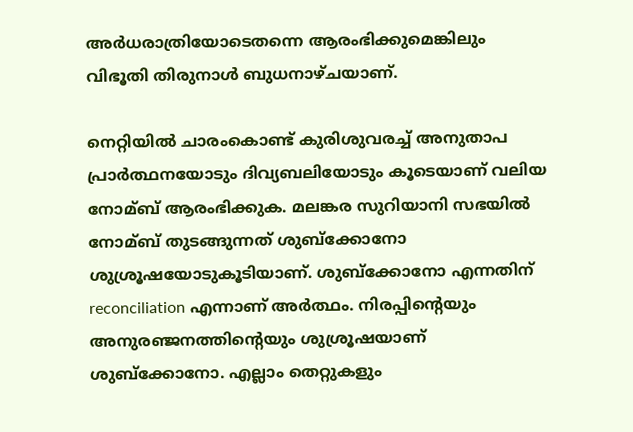അര്‍ധരാത്രിയോടെതന്നെ ആരംഭിക്കുമെങ്കിലും വിഭൂതി തിരുനാള്‍ ബുധനാഴ്ചയാണ്.

നെറ്റിയില്‍ ചാരംകൊണ്ട് കുരിശുവരച്ച്‌ അനുതാപ പ്രാര്‍ത്ഥനയോടും ദിവ്യബലിയോടും കൂടെയാണ് വലിയ നോമ്ബ് ആരംഭിക്കുക. മലങ്കര സുറിയാനി സഭയില്‍ നോമ്ബ് തുടങ്ങുന്നത് ശുബ്ക്കോനോ ശുശ്രൂഷയോടുകൂടിയാണ്. ശുബ്ക്കോനോ എന്നതിന് reconciliation എന്നാണ് അര്‍ത്ഥം. നിരപ്പിന്റെയും അനുരഞ്ജനത്തിന്റെയും ശുശ്രൂഷയാണ് ശുബ്ക്കോനോ. എല്ലാം തെറ്റുകളും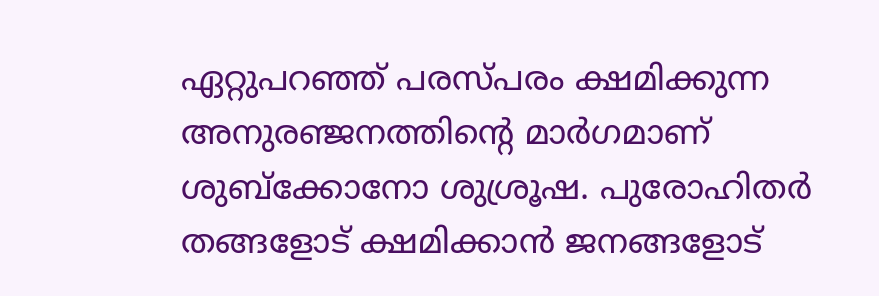ഏറ്റുപറഞ്ഞ് പരസ്പരം ക്ഷമിക്കുന്ന അനുരഞ്ജനത്തിന്റെ മാര്‍ഗമാണ് ശുബ്ക്കോനോ ശുശ്രൂഷ. പുരോഹിതര്‍ തങ്ങളോട് ക്ഷമിക്കാന്‍ ജനങ്ങളോട്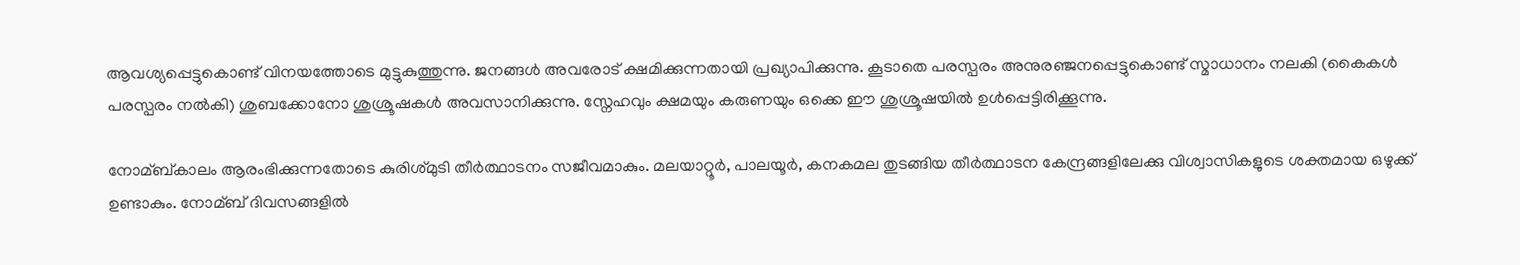ആവശ്യപ്പെട്ടുകൊണ്ട് വിനയത്തോടെ മുട്ടുകുത്തുന്നു. ജനങ്ങള്‍ അവരോട് ക്ഷമിക്കുന്നതായി പ്രഖ്യാപിക്കുന്നു. കൂടാതെ പരസ്പരം അനുരഞ്ജനപ്പെട്ടുകൊണ്ട് സ്മാധാനം നലകി (കൈകള്‍ പരസ്പരം നല്‍കി) ശുബക്കോനോ ശുശ്രൂഷകള്‍ അവസാനിക്കുന്നു. സ്നേഹവും ക്ഷമയും കരുണയും ഒക്കെ ഈ ശുശ്രൂഷയില്‍ ഉള്‍പ്പെട്ടിരിക്കൂന്നു.

നോമ്ബ്കാലം ആരംഭിക്കുന്നതോടെ കുരിശ്മുടി തീര്‍ത്ഥാടനം സജീവമാകും. മലയാറ്റൂര്‍, പാലയൂര്‍, കനകമല തുടങ്ങിയ തീര്‍ത്ഥാടന കേന്ദ്രങ്ങളിലേക്കു വിശ്വാസികളുടെ ശക്തമായ ഒഴുക്ക് ഉണ്ടാകും. നോമ്ബ് ദിവസങ്ങളില്‍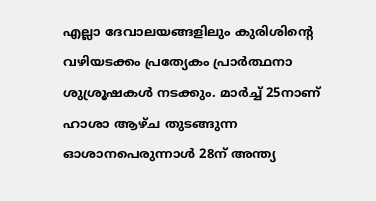എല്ലാ ദേവാലയങ്ങളിലും കുരിശിന്റെ വഴിയടക്കം പ്രത്യേകം പ്രാര്‍ത്ഥനാ ശുശ്രൂഷകള്‍ നടക്കും. മാര്‍ച്ച്‌ 25നാണ് ഹാശാ ആഴ്ച തുടങ്ങുന്ന ഓശാനപെരുന്നാള്‍ 28ന് അന്ത്യ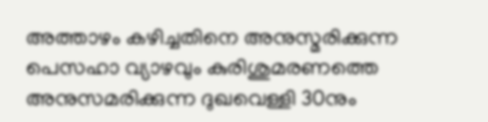അത്താഴം കഴിച്ചതിനെ അനുസ്മരിക്കുന്ന പെസഹാ വ്യാഴവും കുരിശുമരണത്തെ അനുസമരിക്കുന്ന ദുഖവെള്ളി 30നും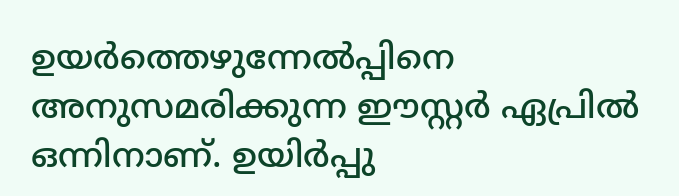ഉയര്‍ത്തെഴുന്നേല്‍പ്പിനെ അനുസമരിക്കുന്ന ഈസ്റ്റര്‍ ഏപ്രില്‍ ഒന്നിനാണ്. ഉയിര്‍പ്പു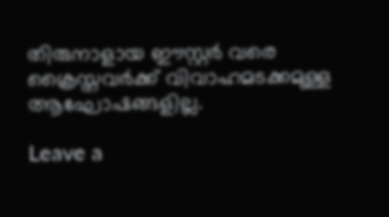തിരുനാളായ ഈസ്റ്റര്‍ വരെ ക്രൈസ്തവര്‍ക്ക് വിവാഹമടക്കമുള്ള ആഘോഷങ്ങളില്ല.

Leave a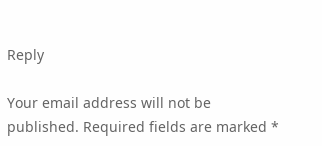Reply

Your email address will not be published. Required fields are marked *